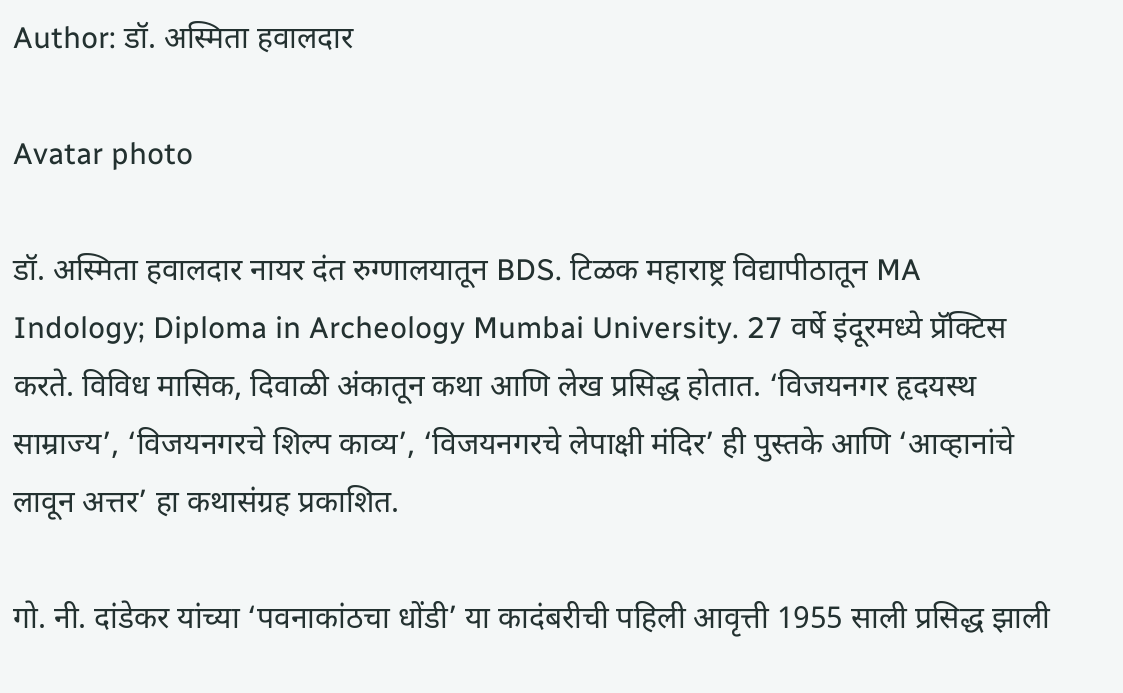Author: डॉ. अस्मिता हवालदार

Avatar photo

डॉ. अस्मिता हवालदार नायर दंत रुग्णालयातून BDS. टिळक महाराष्ट्र विद्यापीठातून MA Indology; Diploma in Archeology Mumbai University. 27 वर्षे इंदूरमध्ये प्रॅक्टिस करते. विविध मासिक, दिवाळी अंकातून कथा आणि लेख प्रसिद्ध होतात. ‘विजयनगर हृदयस्थ साम्राज्य’, ‘विजयनगरचे शिल्प काव्य’, ‘विजयनगरचे लेपाक्षी मंदिर’ ही पुस्तके आणि ‘आव्हानांचे लावून अत्तर’ हा कथासंग्रह प्रकाशित.

गो. नी. दांडेकर यांच्या ‘पवनाकांठचा धोंडी’ या कादंबरीची पहिली आवृत्ती 1955 साली प्रसिद्ध झाली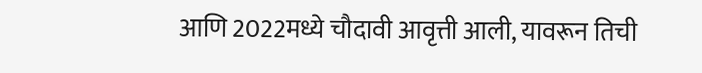आणि 2022मध्ये चौदावी आवृत्ती आली, यावरून तिची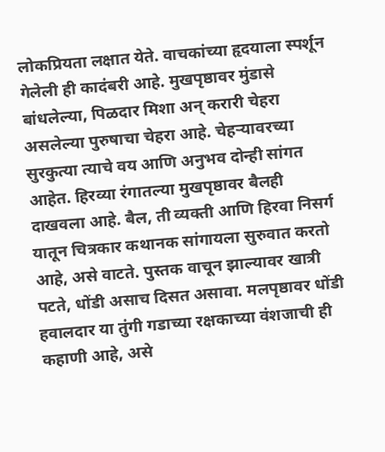लोकप्रियता लक्षात येते. वाचकांच्या हृदयाला स्पर्शून गेलेली ही कादंबरी आहे. मुखपृष्ठावर मुंडासे बांधलेल्या, पिळदार मिशा अन् करारी चेहरा असलेल्या पुरुषाचा चेहरा आहे. चेहऱ्यावरच्या सुरकुत्या त्याचे वय आणि अनुभव दोन्ही सांगत आहेत. हिरव्या रंगातल्या मुखपृष्ठावर बैलही दाखवला आहे. बैल, ती व्यक्ती आणि हिरवा निसर्ग यातून चित्रकार कथानक सांगायला सुरुवात करतो आहे, असे वाटते. पुस्तक वाचून झाल्यावर खात्री पटते, धोंडी असाच दिसत असावा. मलपृष्ठावर धोंडी हवालदार या तुंगी गडाच्या रक्षकाच्या वंशजाची ही कहाणी आहे, असे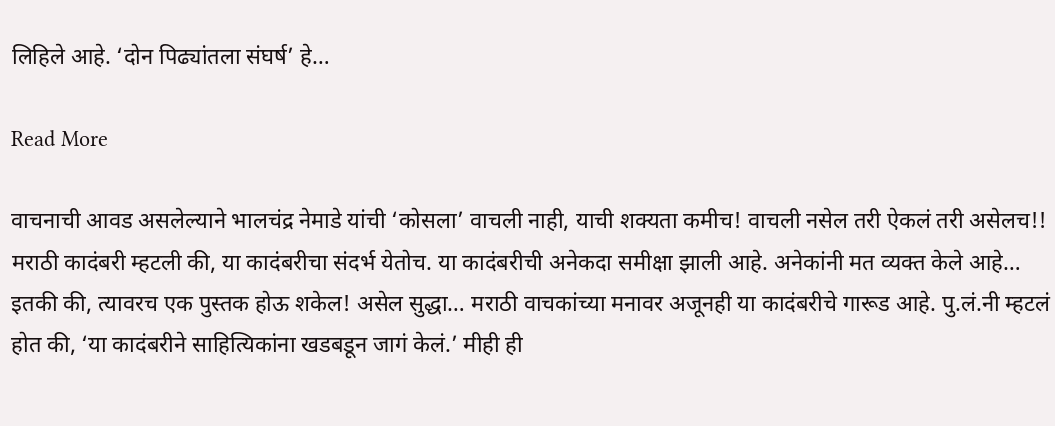लिहिले आहे. ‘दोन पिढ्यांतला संघर्ष’ हे…

Read More

वाचनाची आवड असलेल्याने भालचंद्र नेमाडे यांची ‘कोसला’ वाचली नाही, याची शक्यता कमीच! वाचली नसेल तरी ऐकलं तरी असेलच!! मराठी कादंबरी म्हटली की, या कादंबरीचा संदर्भ येतोच. या कादंबरीची अनेकदा समीक्षा झाली आहे. अनेकांनी मत व्यक्त केले आहे… इतकी की, त्यावरच एक पुस्तक होऊ शकेल! असेल सुद्धा… मराठी वाचकांच्या मनावर अजूनही या कादंबरीचे गारूड आहे. पु.लं.नी म्हटलं होत की, ‘या कादंबरीने साहित्यिकांना खडबडून जागं केलं.’ मीही ही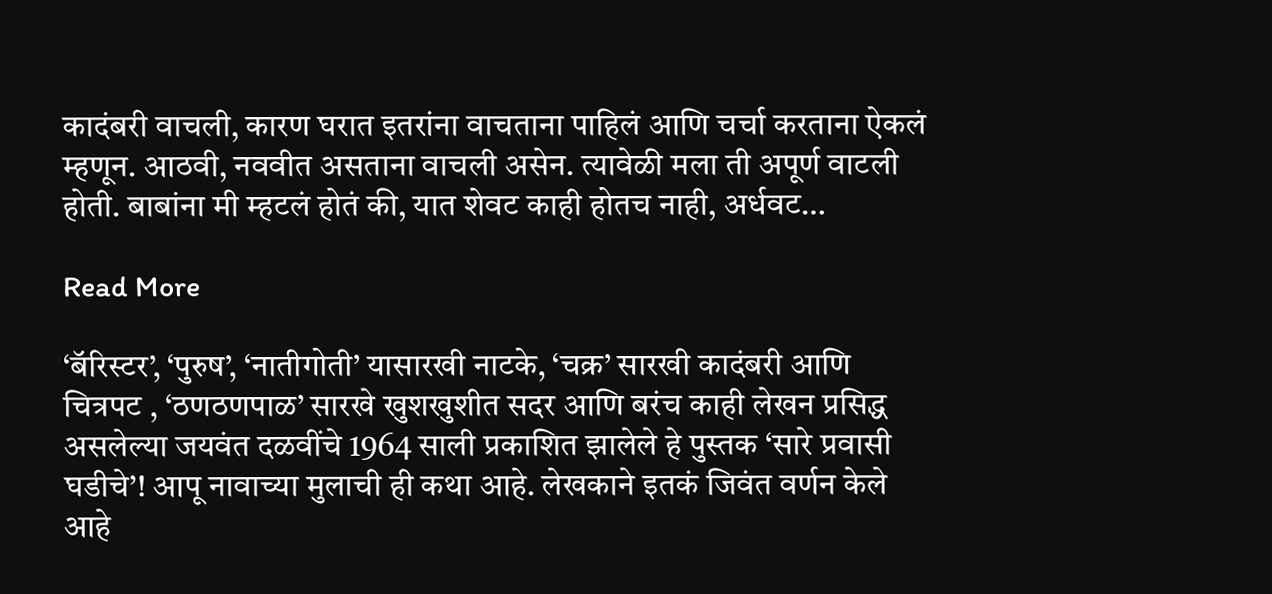कादंबरी वाचली, कारण घरात इतरांना वाचताना पाहिलं आणि चर्चा करताना ऐकलं म्हणून. आठवी, नववीत असताना वाचली असेन. त्यावेळी मला ती अपूर्ण वाटली होती. बाबांना मी म्हटलं होतं की, यात शेवट काही होतच नाही, अर्धवट…

Read More

‘बॅरिस्टर’, ‘पुरुष’, ‘नातीगोती’ यासारखी नाटके, ‘चक्र’ सारखी कादंबरी आणि चित्रपट , ‘ठणठणपाळ’ सारखे खुशखुशीत सदर आणि बरंच काही लेखन प्रसिद्ध असलेल्या जयवंत दळवींचे 1964 साली प्रकाशित झालेले हे पुस्तक ‘सारे प्रवासी घडीचे’! आपू नावाच्या मुलाची ही कथा आहे. लेखकाने इतकं जिवंत वर्णन केले आहे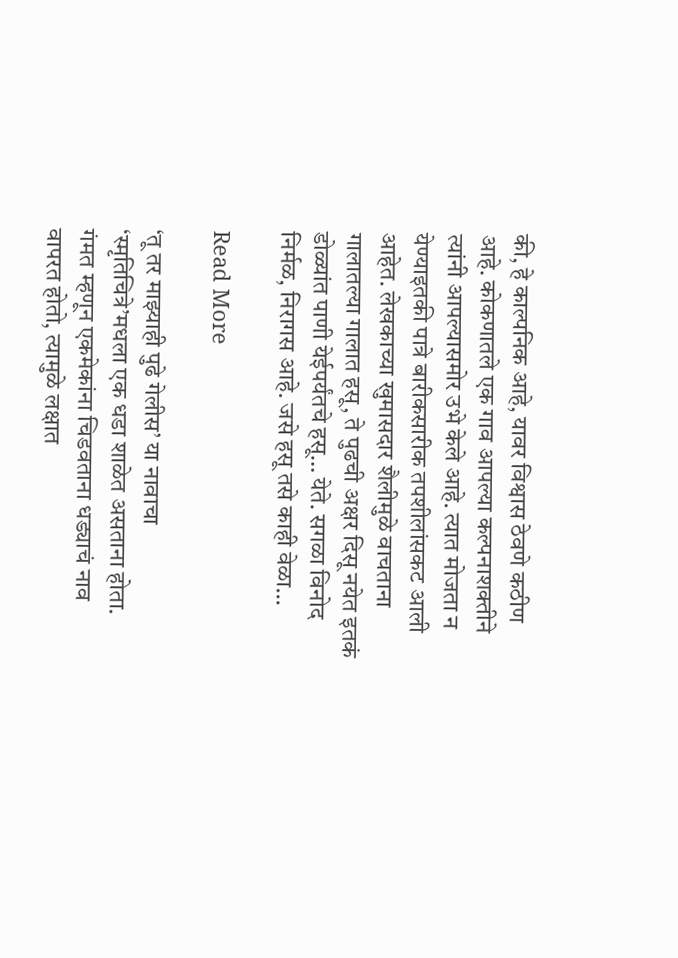की, हे काल्पनिक आहे, यावर विश्वास ठेवणे कठीण आहे. कोकणातले एक गाव आपल्या कल्पनाशक्तीने त्यांनी आपल्यासमोर उभे केले आहे. त्यात मोजता न येण्याइतकी पात्रे बारीकसारीक तपशीलांसकट आली आहेत. लेखकाच्या खुमासदार शैलीमुळे वाचताना गालातल्या गालात हसू, ते पुढची अक्षर दिसू नयेत इतकं डोळ्यांत पाणी येईपर्यंतचे हसू… येते. सगळा विनोद निर्मळ, निरागस आहे. जसे हसू तसे काही वेळा…

Read More

‘तू तर माझ्याही पुढे गेलीस’ या नावाचा ‘स्मृतिचित्रे’मधला एक धडा शाळेत असताना होता. गंमत म्हणून एकमेकांना चिडवताना धड्याचं नाव वापरत होतो, त्यामुळे लक्षात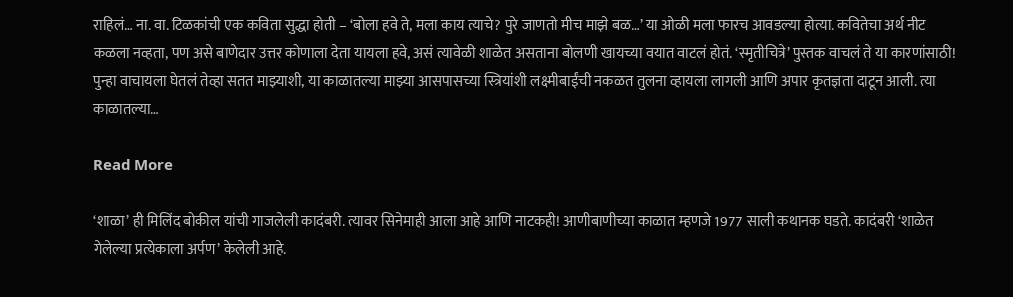राहिलं… ना. वा. टिळकांची एक कविता सुद्धा होती – ‘बोला हवे ते, मला काय त्याचे? पुरे जाणतो मीच माझे बळ…’ या ओळी मला फारच आवडल्या होत्या. कवितेचा अर्थ नीट कळला नव्हता, पण असे बाणेदार उत्तर कोणाला देता यायला हवे, असं त्यावेळी शाळेत असताना बोलणी खायच्या वयात वाटलं होतं. ‘स्मृतीचित्रे’ पुस्तक वाचलं ते या कारणांसाठी! पुन्हा वाचायला घेतलं तेव्हा सतत माझ्याशी, या काळातल्या माझ्या आसपासच्या स्त्रियांशी लक्ष्मीबाईंची नकळत तुलना व्हायला लागली आणि अपार कृतज्ञता दाटून आली. त्या काळातल्या…

Read More

‘शाळा’ ही मिलिंद बोकील यांची गाजलेली कादंबरी. त्यावर सिनेमाही आला आहे आणि नाटकही! आणीबाणीच्या काळात म्हणजे 1977 साली कथानक घडते. कादंबरी ‘शाळेत गेलेल्या प्रत्येकाला अर्पण’ केलेली आहे.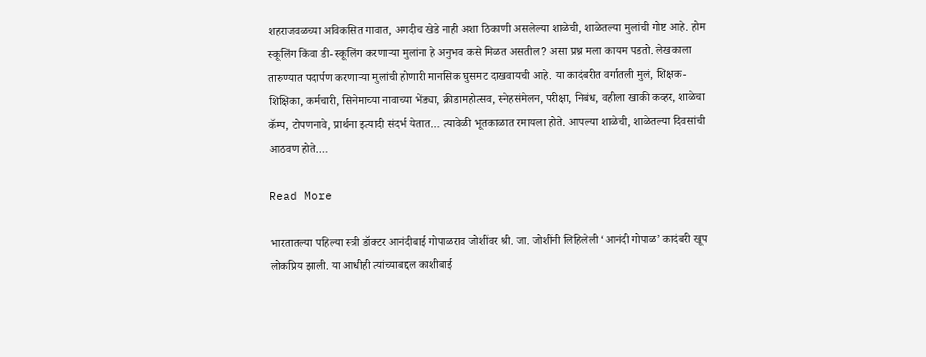शहराजवळच्या अविकसित गावात, अगदीच खेडे नाही अशा ठिकाणी असलेल्या शाळेची, शाळेतल्या मुलांची गोष्ट आहे. होम स्कूलिंग किंवा डी-स्कूलिंग करणाऱ्या मुलांना हे अनुभव कसे मिळत असतील? असा प्रश्न मला कायम पडतो. लेखकाला तारुण्यात पदार्पण करणाऱ्या मुलांची होणारी मानसिक घुसमट दाखवायची आहे. या कादंबरीत वर्गातली मुलं, शिक्षक-शिक्षिका, कर्मचारी, सिनेमाच्या नावाच्या भेंड्या, क्रीडामहोत्सव, स्नेहसंमेलन, परीक्षा, निबंध, वहीला खाकी कव्हर, शाळेचा कॅम्प, टोपणनावे, प्रार्थना इत्यादी संदर्भ येतात… त्यावेळी भूतकाळात रमायला होते. आपल्या शाळेची, शाळेतल्या दिवसांची आठवण होते.…

Read More

भारतातल्या पहिल्या स्त्री डॉक्टर आनंदीबाई गोपाळराव जोशींवर श्री. जा. जोशींनी लिहिलेली ‘आनंदी गोपाळ’ कादंबरी खूप लोकप्रिय झाली. या आधीही त्यांच्याबद्दल काशीबाई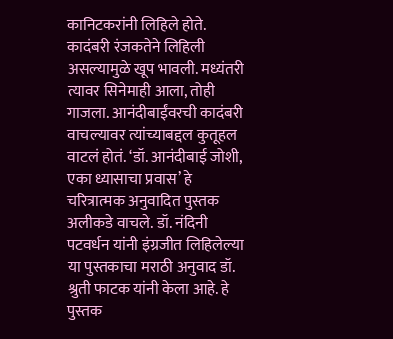कानिटकरांनी लिहिले होते. कादंबरी रंजकतेने लिहिली असल्यामुळे खूप भावली. मध्यंतरी त्यावर सिनेमाही आला, तोही गाजला. आनंदीबाईंवरची कादंबरी वाचल्यावर त्यांच्याबद्दल कुतूहल वाटलं होतं. ‘डॉ. आनंदीबाई जोशी, एका ध्यासाचा प्रवास’ हे चरित्रात्मक अनुवादित पुस्तक अलीकडे वाचले. डॉ. नंदिनी पटवर्धन यांनी इंग्रजीत लिहिलेल्या या पुस्तकाचा मराठी अनुवाद डॉ. श्रुती फाटक यांनी केला आहे. हे पुस्तक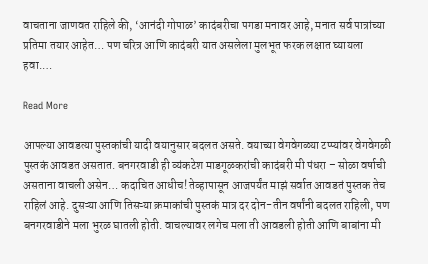वाचताना जाणवत राहिले की, ‘आनंदी गोपाळ’ कादंबरीचा पगडा मनावर आहे, मनात सर्व पात्रांच्या प्रतिमा तयार आहेत… पण चरित्र आणि कादंबरी यात असलेला मुलभूत फरक लक्षात घ्यायला हवा.…

Read More

आपल्या आवडत्या पुस्तकांची यादी वयानुसार बदलत असते. वयाच्या वेगवेगळ्या टप्प्यांवर वेगवेगळी पुस्तकं आवडत असतात. बनगरवाडी ही व्यंकटेश माडगूळकरांची कादंबरी मी पंधरा – सोळा वर्षाची असताना वाचली असेन… कदाचित आधीच! तेव्हापासून आजपर्यंत माझं सर्वात आवडतं पुस्तक तेच राहिलं आहे. दुसऱ्या आणि तिसऱ्या क्रमाकांची पुस्तकं मात्र दर दोन-तीन वर्षांनी बदलत राहिली, पण बनगरवाडीने मला भुरळ घातली होती. वाचल्यावर लगेच मला ती आवडली होती आणि बाबांना मी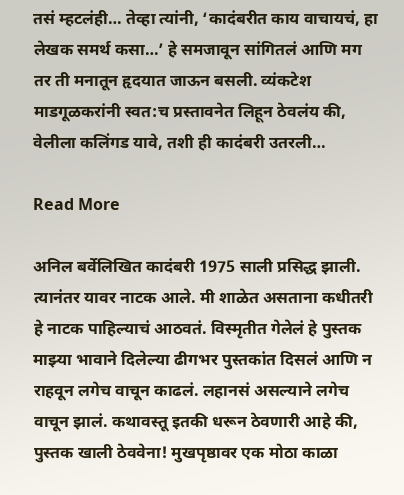तसं म्हटलंही… तेव्हा त्यांनी, ‘कादंबरीत काय वाचायचं, हा लेखक समर्थ कसा…’ हे समजावून सांगितलं आणि मग तर ती मनातून हृदयात जाऊन बसली. व्यंकटेश माडगूळकरांनी स्वत:च प्रस्तावनेत लिहून ठेवलंय की, वेलीला कलिंगड यावे, तशी ही कादंबरी उतरली…

Read More

अनिल बर्वेलिखित कादंबरी 1975 साली प्रसिद्ध झाली. त्यानंतर यावर नाटक आले. मी शाळेत असताना कधीतरी हे नाटक पाहिल्याचं आठवतं. विस्मृतीत गेलेलं हे पुस्तक माझ्या भावाने दिलेल्या ढीगभर पुस्तकांत दिसलं आणि न राहवून लगेच वाचून काढलं. लहानसं असल्याने लगेच वाचून झालं. कथावस्तू इतकी धरून ठेवणारी आहे की, पुस्तक खाली ठेववेना! मुखपृष्ठावर एक मोठा काळा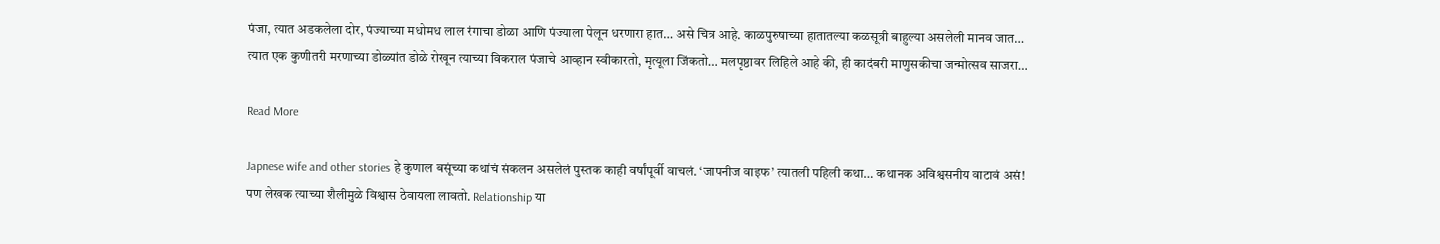पंजा, त्यात अडकलेला दोर, पंज्याच्या मधोमध लाल रंगाचा डोळा आणि पंज्याला पेलून धरणारा हात… असे चित्र आहे. काळपुरुषाच्या हातातल्या कळसूत्री बाहुल्या असलेली मानव जात… त्यात एक कुणीतरी मरणाच्या डोळ्यांत डोळे रोखून त्याच्या विकराल पंजाचे आव्हान स्वीकारतो, मृत्यूला जिंकतो… मलपृष्ठावर लिहिले आहे की, ही कादंबरी माणुसकीचा जन्मोत्सव साजरा…

Read More

Japnese wife and other stories हे कुणाल बसूंच्या कथांचं संकलन असलेलं पुस्तक काही वर्षांपूर्वी वाचलं. ‘जापनीज वाइफ’ त्यातली पहिली कथा… कथानक अविश्वसनीय वाटावं असं! पण लेखक त्याच्या शैलीमुळे विश्वास ठेवायला लावतो. Relationship या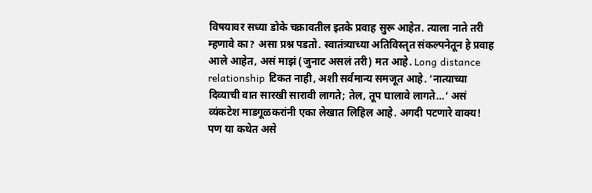विषयावर सध्या डोके चक्रावतील इतके प्रवाह सुरू आहेत. त्याला नाते तरी म्हणावे का? असा प्रश्न पडतो. स्वातंत्र्याच्या अतिविस्तृत संकल्पनेतून हे प्रवाह आले आहेत, असं माझं (जुनाट असलं तरी) मत आहे. Long distance relationship टिकत नाही, अशी सर्वमान्य समजूत आहे. ‘नात्याच्या दिव्याची वात सारखी सारावी लागते; तेल, तूप घालावे लागते…’ असं व्यंकटेश माडगूळकरांनी एका लेखात लिहिल आहे. अगदी पटणारे वाक्य! पण या कथेत असे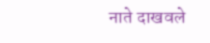नाते दाखवले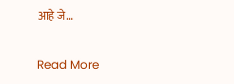आहे जे…

Read More